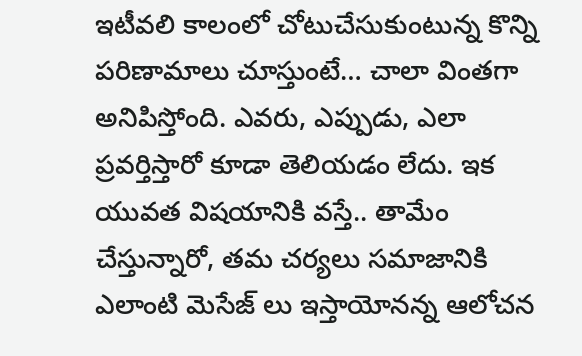ఇటీవలి కాలంలో చోటుచేసుకుంటున్న కొన్ని పరిణామాలు చూస్తుంటే… చాలా వింతగా అనిపిస్తోంది. ఎవరు, ఎప్పుడు, ఎలా ప్రవర్తిస్తారో కూడా తెలియడం లేదు. ఇక యువత విషయానికి వస్తే.. తామేం చేస్తున్నారో, తమ చర్యలు సమాజానికి ఎలాంటి మెసేజ్ లు ఇస్తాయోనన్న ఆలోచన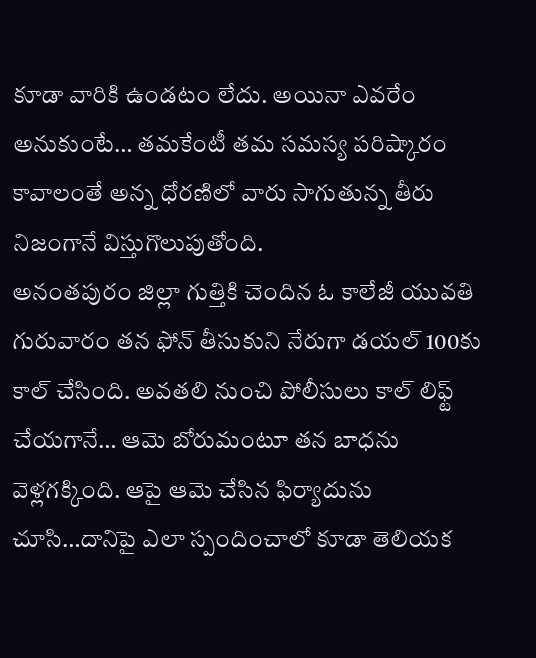కూడా వారికి ఉండటం లేదు. అయినా ఎవరేం అనుకుంటే… తమకేంటీ తమ సమస్య పరిష్కారం కావాలంతే అన్న ధోరణిలో వారు సాగుతున్న తీరు నిజంగానే విస్తుగొలుపుతోంది.
అనంతపురం జిల్లా గుత్తికి చెందిన ఓ కాలేజీ యువతి గురువారం తన ఫోన్ తీసుకుని నేరుగా డయల్ 100కు కాల్ చేసింది. అవతలి నుంచి పోలీసులు కాల్ లిఫ్ట్ చేయగానే… ఆమె బోరుమంటూ తన బాధను వెళ్లగక్కింది. ఆపై ఆమె చేసిన ఫిర్యాదును చూసి…దానిపై ఎలా స్పందించాలో కూడా తెలియక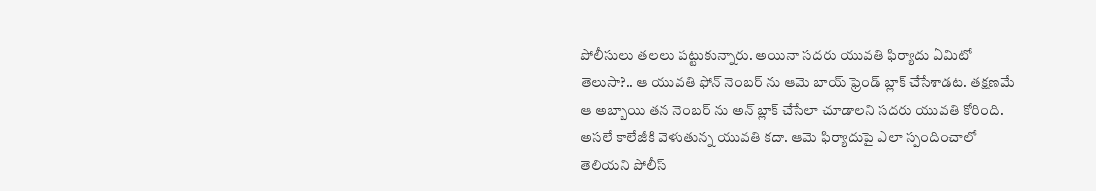పోలీసులు తలలు పట్టుకున్నారు. అయినా సదరు యువతి ఫిర్యాదు ఏమిటో తెలుసా?.. ఆ యువతి ఫోన్ నెంబర్ ను ఆమె బాయ్ ఫ్రెండ్ బ్లాక్ చేసేశాడట. తక్షణమే ఆ అబ్బాయి తన నెంబర్ ను అన్ బ్లాక్ చేసేలా చూడాలని సదరు యువతి కోరింది.
అసలే కాలేజీకి వెళుతున్న యువతి కదా. ఆమె ఫిర్యాదుపై ఎలా స్పందించాలో తెలియని పోలీస్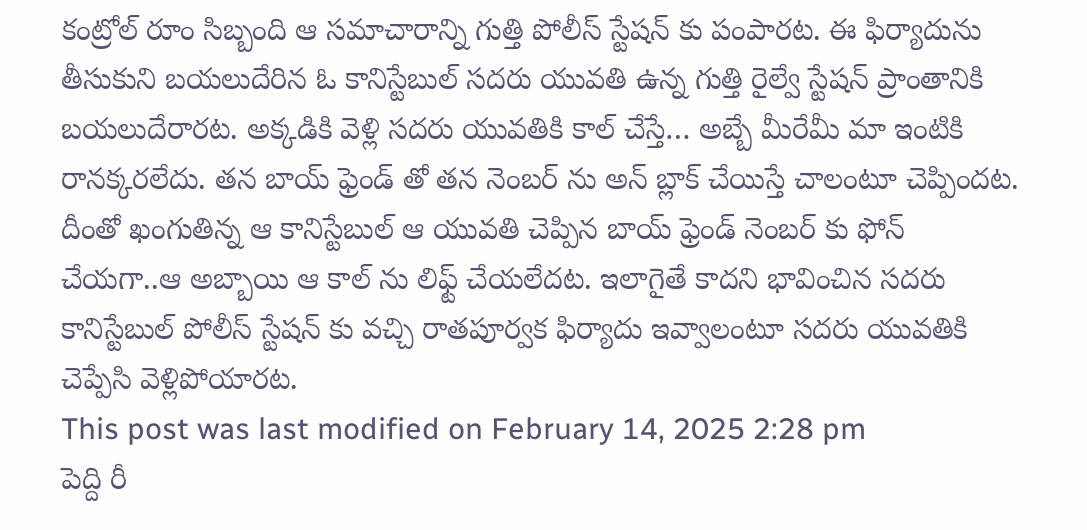కంట్రోల్ రూం సిబ్బంది ఆ సమాచారాన్ని గుత్తి పోలీస్ స్టేషన్ కు పంపారట. ఈ ఫిర్యాదును తీసుకుని బయలుదేరిన ఓ కానిస్టేబుల్ సదరు యువతి ఉన్న గుత్తి రైల్వే స్టేషన్ ప్రాంతానికి బయలుదేరారట. అక్కడికి వెళ్లి సదరు యువతికి కాల్ చేస్తే… అబ్బే మీరేమీ మా ఇంటికి రానక్కరలేదు. తన బాయ్ ఫ్రెండ్ తో తన నెంబర్ ను అన్ బ్లాక్ చేయిస్తే చాలంటూ చెప్పిందట. దీంతో ఖంగుతిన్న ఆ కానిస్టేబుల్ ఆ యువతి చెప్పిన బాయ్ ఫ్రెండ్ నెంబర్ కు ఫోన్ చేయగా..ఆ అబ్బాయి ఆ కాల్ ను లిఫ్ట్ చేయలేదట. ఇలాగైతే కాదని భావించిన సదరు కానిస్టేబుల్ పోలీస్ స్టేషన్ కు వచ్చి రాతపూర్వక ఫిర్యాదు ఇవ్వాలంటూ సదరు యువతికి చెప్పేసి వెళ్లిపోయారట.
This post was last modified on February 14, 2025 2:28 pm
పెద్ది రీ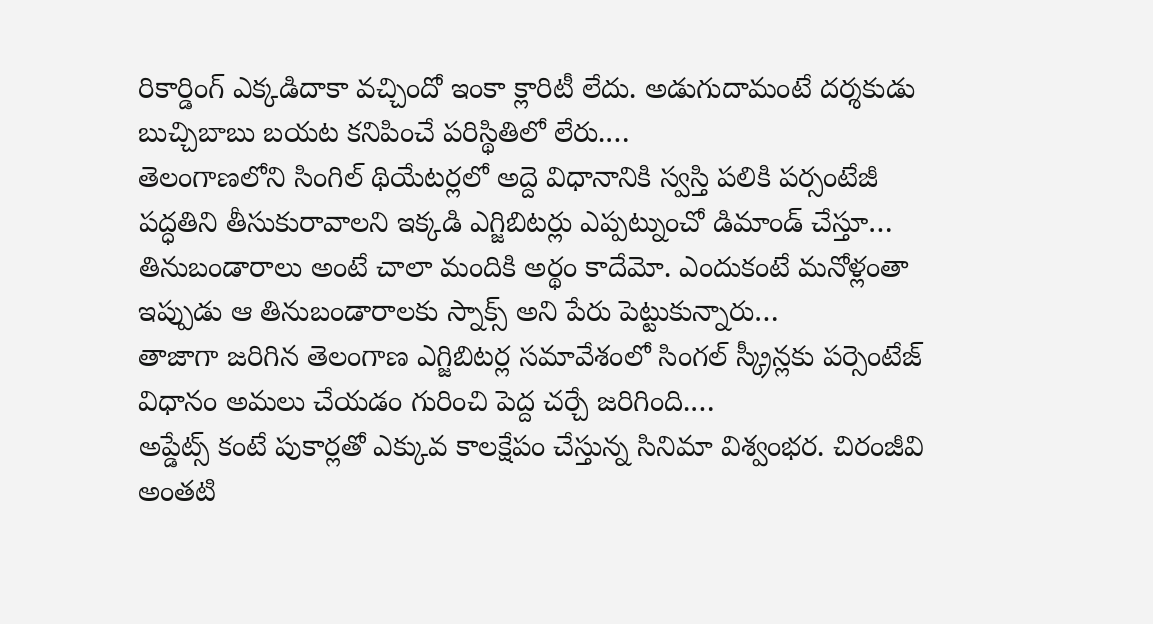రికార్డింగ్ ఎక్కడిదాకా వచ్చిందో ఇంకా క్లారిటీ లేదు. అడుగుదామంటే దర్శకుడు బుచ్చిబాబు బయట కనిపించే పరిస్థితిలో లేరు.…
తెలంగాణలోని సింగిల్ థియేటర్లలో అద్దె విధానానికి స్వస్తి పలికి పర్సంటేజీ పద్ధతిని తీసుకురావాలని ఇక్కడి ఎగ్జిబిటర్లు ఎప్పట్నుంచో డిమాండ్ చేస్తూ…
తినుబండారాలు అంటే చాలా మందికి అర్థం కాదేమో. ఎందుకంటే మనోళ్లంతా ఇప్పుడు ఆ తినుబండారాలకు స్నాక్స్ అని పేరు పెట్టుకున్నారు…
తాజాగా జరిగిన తెలంగాణ ఎగ్జిబిటర్ల సమావేశంలో సింగల్ స్క్రీన్లకు పర్సెంటేజ్ విధానం అమలు చేయడం గురించి పెద్ద చర్చే జరిగింది.…
అప్డేట్స్ కంటే పుకార్లతో ఎక్కువ కాలక్షేపం చేస్తున్న సినిమా విశ్వంభర. చిరంజీవి అంతటి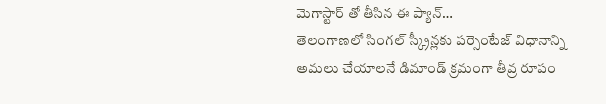మెగాస్టార్ తో తీసిన ఈ ప్యాన్…
తెలంగాణలో సింగల్ స్క్రీన్లకు పర్సెంటేజ్ విధానాన్ని అమలు చేయాలనే డిమాండ్ క్రమంగా తీవ్ర రూపం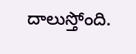దాలుస్తోంది.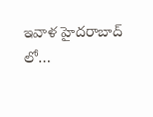ఇవాళ హైదరాబాద్ లో…